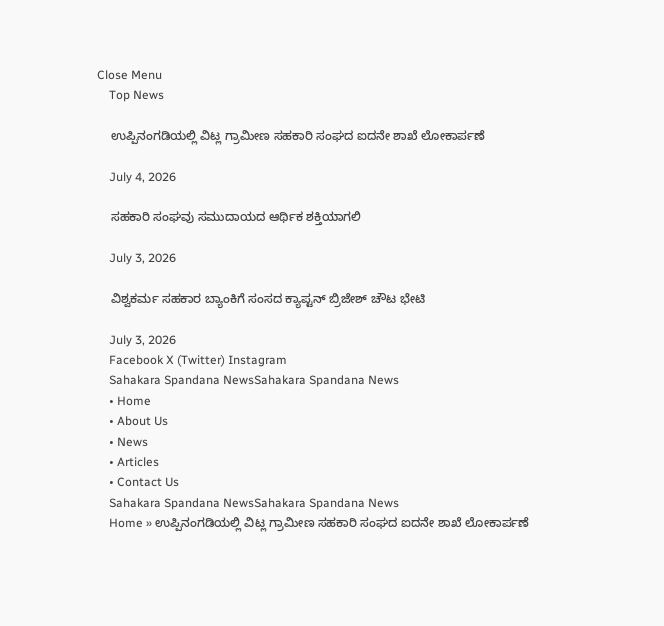Close Menu
    Top News

    ಉಪ್ಪಿನಂಗಡಿಯಲ್ಲಿ ವಿಟ್ಲ ಗ್ರಾಮೀಣ ಸಹಕಾರಿ ಸಂಘದ ಐದನೇ ಶಾಖೆ ಲೋಕಾರ್ಪಣೆ

    July 4, 2026

    ಸಹಕಾರಿ ಸಂಘವು ಸಮುದಾಯದ ಆರ್ಥಿಕ ಶಕ್ತಿಯಾಗಲಿ

    July 3, 2026

    ವಿಶ್ವಕರ್ಮ ಸಹಕಾರ ಬ್ಯಾಂಕಿಗೆ ಸಂಸದ ಕ್ಯಾಪ್ಟನ್ ಬ್ರಿಜೇಶ್ ಚೌಟ ಭೇಟಿ

    July 3, 2026
    Facebook X (Twitter) Instagram
    Sahakara Spandana NewsSahakara Spandana News
    • Home
    • About Us
    • News
    • Articles
    • Contact Us
    Sahakara Spandana NewsSahakara Spandana News
    Home » ಉಪ್ಪಿನಂಗಡಿಯಲ್ಲಿ ವಿಟ್ಲ ಗ್ರಾಮೀಣ ಸಹಕಾರಿ ಸಂಘದ ಐದನೇ ಶಾಖೆ ಲೋಕಾರ್ಪಣೆ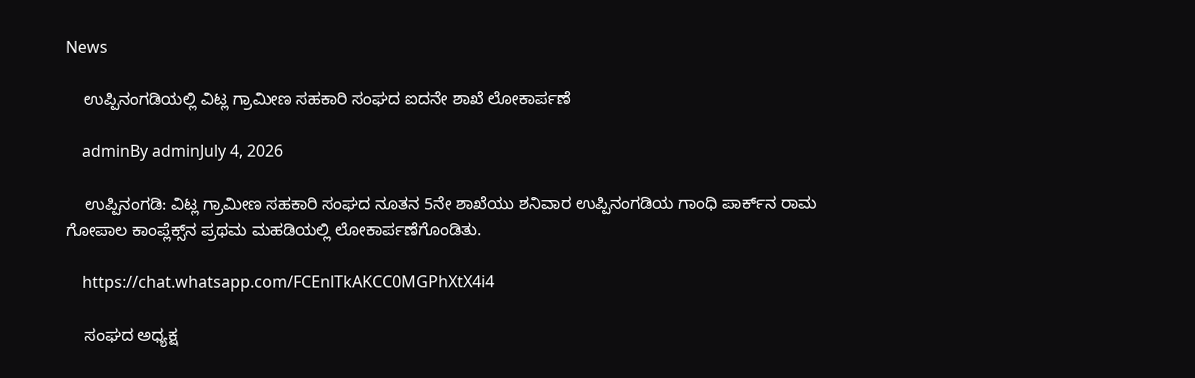News

    ಉಪ್ಪಿನಂಗಡಿಯಲ್ಲಿ ವಿಟ್ಲ ಗ್ರಾಮೀಣ ಸಹಕಾರಿ ಸಂಘದ ಐದನೇ ಶಾಖೆ ಲೋಕಾರ್ಪಣೆ

    adminBy adminJuly 4, 2026

    ಉಪ್ಪಿನಂಗಡಿ: ವಿಟ್ಲ ಗ್ರಾಮೀಣ ಸಹಕಾರಿ ಸಂಘದ ನೂತನ 5ನೇ ಶಾಖೆಯು ಶನಿವಾರ ಉಪ್ಪಿನಂಗಡಿಯ ಗಾಂಧಿ ಪಾರ್ಕ್‌ನ ರಾಮ ಗೋಪಾಲ ಕಾಂಪ್ಲೆಕ್ಸ್‌ನ ಪ್ರಥಮ ಮಹಡಿಯಲ್ಲಿ ಲೋಕಾರ್ಪಣೆಗೊಂಡಿತು.

    https://chat.whatsapp.com/FCEnlTkAKCC0MGPhXtX4i4

    ಸಂಘದ ಅಧ್ಯಕ್ಷ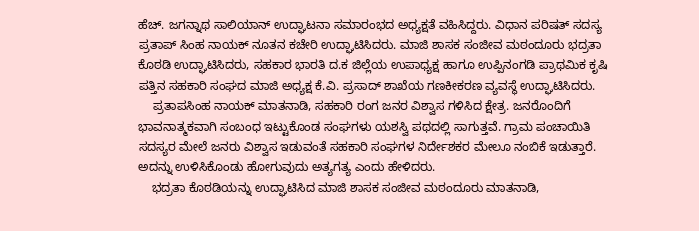ಹೆಚ್‌. ಜಗನ್ನಾಥ ಸಾಲಿಯಾನ್ ಉದ್ಘಾಟನಾ ಸಮಾರಂಭದ ಅಧ್ಯಕ್ಷತೆ ವಹಿಸಿದ್ದರು. ವಿಧಾನ ಪರಿಷತ್‌ ಸದಸ್ಯ ಪ್ರತಾಪ್ ಸಿಂಹ ನಾಯಕ್ ನೂತನ ಕಚೇರಿ ಉದ್ಘಾಟಿಸಿದರು. ಮಾಜಿ ಶಾಸಕ ಸಂಜೀವ ಮಠಂದೂರು ಭದ್ರತಾ ಕೊಠಡಿ ಉದ್ಘಾಟಿಸಿದರು, ಸಹಕಾರ ಭಾರತಿ ದ.ಕ ಜಿಲ್ಲೆಯ ಉಪಾಧ್ಯಕ್ಷ ಹಾಗೂ ಉಪ್ಪಿನಂಗಡಿ ಪ್ರಾಥಮಿಕ ಕೃಷಿ ಪತ್ತಿನ ಸಹಕಾರಿ ಸಂಘದ ಮಾಜಿ ಅಧ್ಯಕ್ಷ ಕೆ.ವಿ. ಪ್ರಸಾದ್ ಶಾಖೆಯ ಗಣಕೀಕರಣ ವ್ಯವಸ್ಥೆ ಉದ್ಘಾಟಿಸಿದರು.
    ಪ್ರತಾಪಸಿಂಹ ನಾಯಕ್ ಮಾತನಾಡಿ, ಸಹಕಾರಿ ರಂಗ ಜನರ ವಿಶ್ವಾಸ ಗಳಿಸಿದ ಕ್ಷೇತ್ರ. ಜನರೊಂದಿಗೆ ಭಾವನಾತ್ಮಕವಾಗಿ ಸಂಬಂಧ ಇಟ್ಟುಕೊಂಡ ಸಂಘಗಳು ಯಶಸ್ವಿ ಪಥದಲ್ಲಿ ಸಾಗುತ್ತವೆ. ಗ್ರಾಮ ಪಂಚಾಯಿತಿ ಸದಸ್ಯರ ಮೇಲೆ ಜನರು ವಿಶ್ವಾಸ ಇಡುವಂತೆ ಸಹಕಾರಿ ಸಂಘಗಳ ನಿರ್ದೇಶಕರ ಮೇಲೂ ನಂಬಿಕೆ ಇಡುತ್ತಾರೆ. ಅದನ್ನು ಉಳಿಸಿಕೊಂಡು ಹೋಗುವುದು ಅತ್ಯಗತ್ಯ ಎಂದು ಹೇಳಿದರು.
    ಭದ್ರತಾ ಕೊಠಡಿಯನ್ನು ಉದ್ಘಾಟಿಸಿದ ಮಾಜಿ ಶಾಸಕ ಸಂಜೀವ ಮಠಂದೂರು ಮಾತನಾಡಿ,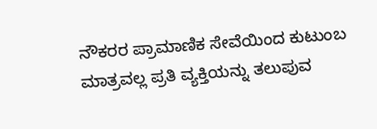ನೌಕರರ ಪ್ರಾಮಾಣಿಕ ಸೇವೆಯಿಂದ ಕುಟುಂಬ ಮಾತ್ರವಲ್ಲ ಪ್ರತಿ ವ್ಯಕ್ತಿಯನ್ನು ತಲುಪುವ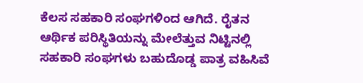ಕೆಲಸ ಸಹಕಾರಿ ಸಂಘಗಳಿಂದ ಆಗಿದೆ. ರೈತನ ಆರ್ಥಿಕ ಪರಿಸ್ಥಿತಿಯನ್ನು ಮೇಲೆತ್ತುವ ನಿಟ್ಟಿನಲ್ಲಿ ಸಹಕಾರಿ ಸಂಘಗಳು ಬಹುದೊಡ್ಡ ಪಾತ್ರ ವಹಿಸಿವೆ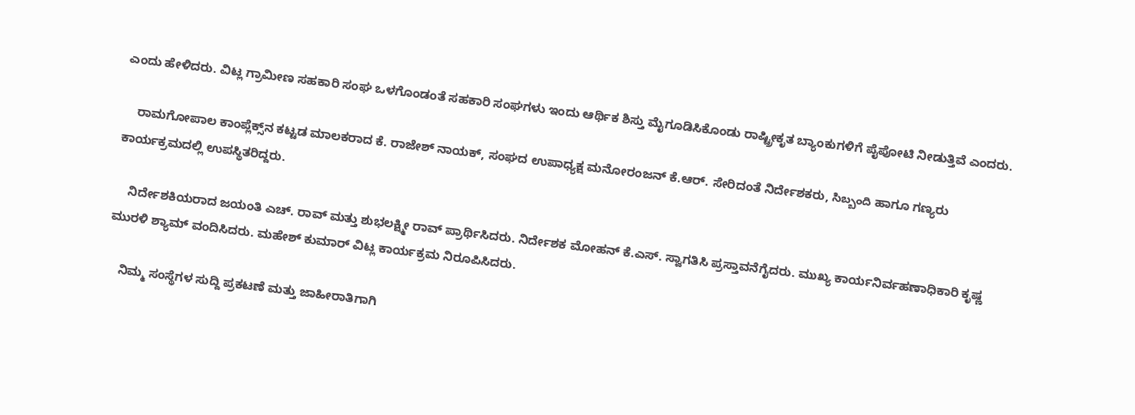ಎಂದು ಹೇಳಿದರು. ವಿಟ್ಲ ಗ್ರಾಮೀಣ ಸಹಕಾರಿ ಸಂಘ ಒಳಗೊಂಡಂತೆ ಸಹಕಾರಿ ಸಂಘಗಳು ಇಂದು ಆರ್ಥಿಕ ಶಿಸ್ತು ಮೈಗೂಡಿಸಿಕೊಂಡು ರಾಷ್ಟ್ರೀಕೃತ ಬ್ಯಾಂಕುಗಳಿಗೆ ಪೈಪೋಟಿ ನೀಡುತ್ತಿವೆ ಎಂದರು.

    ರಾಮಗೋಪಾಲ ಕಾಂಪ್ಲೆಕ್ಸ್‌ನ ಕಟ್ಟಡ ಮಾಲಕರಾದ ಕೆ. ರಾಜೇಶ್ ನಾಯಕ್, ಸಂಘದ ಉಪಾಧ್ಯಕ್ಷ ಮನೋರಂಜನ್ ಕೆ.ಆರ್. ಸೇರಿದಂತೆ ನಿರ್ದೇಶಕರು, సిబ్బంది ಹಾಗೂ ಗಣ್ಯರು ಕಾರ್ಯಕ್ರಮದಲ್ಲಿ ಉಪಸ್ಥಿತರಿದ್ದರು.

    ನಿರ್ದೇಶಕಿಯರಾದ ಜಯಂತಿ ಎಚ್. ರಾವ್ ಮತ್ತು ಶುಭಲಕ್ಷ್ಮೀ ರಾವ್‌ ಪ್ರಾರ್ಥಿಸಿದರು. ನಿರ್ದೇಶಕ ಮೋಹನ್ ಕೆ.ಎಸ್. ಸ್ವಾಗತಿಸಿ ಪ್ರಸ್ತಾವನೆಗೈದರು. ಮುಖ್ಯ ಕಾರ್ಯನಿರ್ವಹಣಾಧಿಕಾರಿ ಕೃಷ್ಣ ಮುರಳಿ ಶ್ಯಾಮ್ ವಂದಿಸಿದರು. ಮಹೇಶ್ ಕುಮಾರ್ ವಿಟ್ಲ ಕಾರ್ಯಕ್ರಮ ನಿರೂಪಿಸಿದರು.

    ನಿಮ್ಮ ಸಂಸ್ಥೆಗಳ ಸುದ್ದಿ ಪ್ರಕಟಣೆ ಮತ್ತು ಜಾಹೀರಾತಿಗಾಗಿ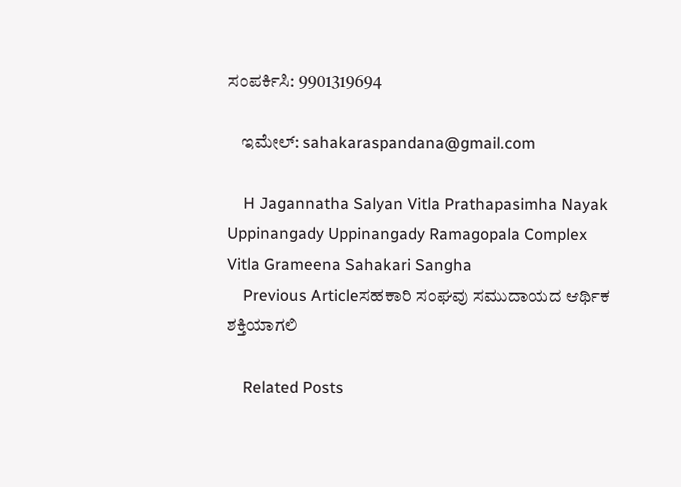ಸಂಪರ್ಕಿಸಿ: 9901319694

    ಇಮೇಲ್: sahakaraspandana@gmail.com

    H Jagannatha Salyan Vitla Prathapasimha Nayak Uppinangady Uppinangady Ramagopala Complex Vitla Grameena Sahakari Sangha
    Previous Articleಸಹಕಾರಿ ಸಂಘವು ಸಮುದಾಯದ ಆರ್ಥಿಕ ಶಕ್ತಿಯಾಗಲಿ

    Related Posts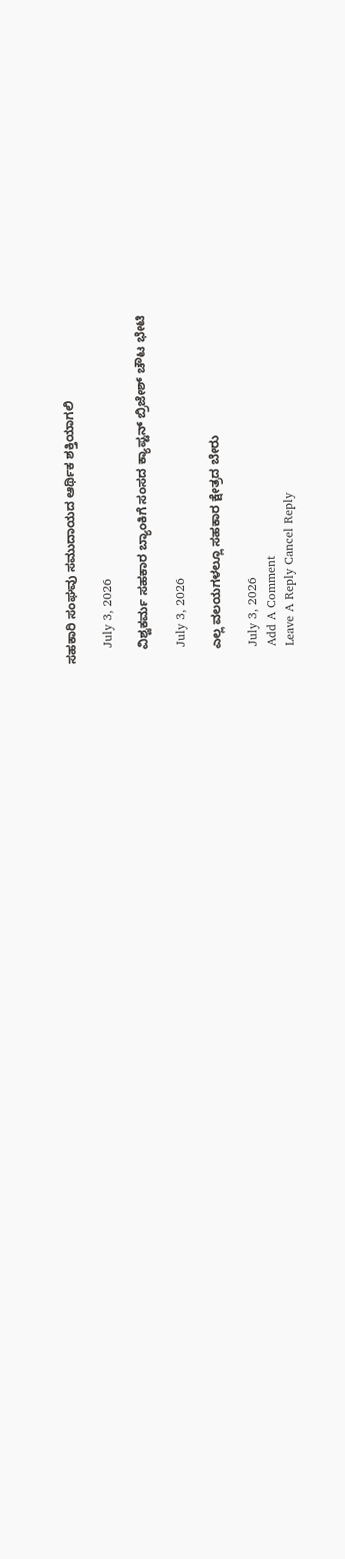ಸಹಕಾರಿ ಸಂಘವು ಸಮುದಾಯದ ಆರ್ಥಿಕ ಶಕ್ತಿಯಾಗಲಿ

    July 3, 2026

    ವಿಶ್ವಕರ್ಮ ಸಹಕಾರ ಬ್ಯಾಂಕಿಗೆ ಸಂಸದ ಕ್ಯಾಪ್ಟನ್ ಬ್ರಿಜೇಶ್ ಚೌಟ ಭೇಟಿ

    July 3, 2026

    ಎಲ್ಲ ವಲಯಗಳಲ್ಲೂ ಸಹಕಾರ ಕ್ಷೇತ್ರದ ಬೇರು

    July 3, 2026
    Add A Comment
    Leave A Reply Cancel Reply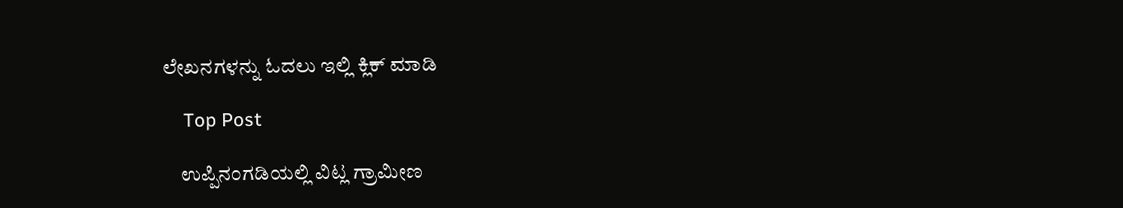ಲೇಖನಗಳನ್ನು ಓದಲು ಇಲ್ಲಿ ಕ್ಲಿಕ್ ಮಾಡಿ

    Top Post

    ಉಪ್ಪಿನಂಗಡಿಯಲ್ಲಿ ವಿಟ್ಲ ಗ್ರಾಮೀಣ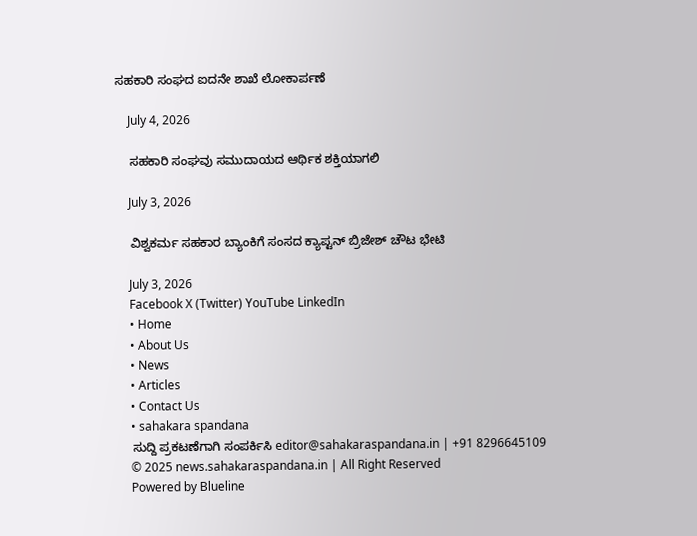ಸಹಕಾರಿ ಸಂಘದ ಐದನೇ ಶಾಖೆ ಲೋಕಾರ್ಪಣೆ

    July 4, 2026

    ಸಹಕಾರಿ ಸಂಘವು ಸಮುದಾಯದ ಆರ್ಥಿಕ ಶಕ್ತಿಯಾಗಲಿ

    July 3, 2026

    ವಿಶ್ವಕರ್ಮ ಸಹಕಾರ ಬ್ಯಾಂಕಿಗೆ ಸಂಸದ ಕ್ಯಾಪ್ಟನ್ ಬ್ರಿಜೇಶ್ ಚೌಟ ಭೇಟಿ

    July 3, 2026
    Facebook X (Twitter) YouTube LinkedIn
    • Home
    • About Us
    • News
    • Articles
    • Contact Us
    • sahakara spandana
    ಸುದ್ದಿ ಪ್ರಕಟಣೆಗಾಗಿ ಸಂಪರ್ಕಿಸಿ editor@sahakaraspandana.in | +91 8296645109
    © 2025 news.sahakaraspandana.in | All Right Reserved
    Powered by Blueline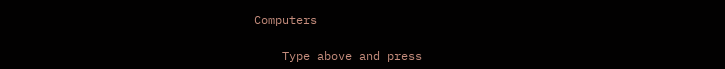Computers

    Type above and press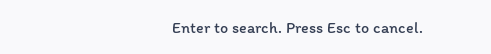Enter to search. Press Esc to cancel.